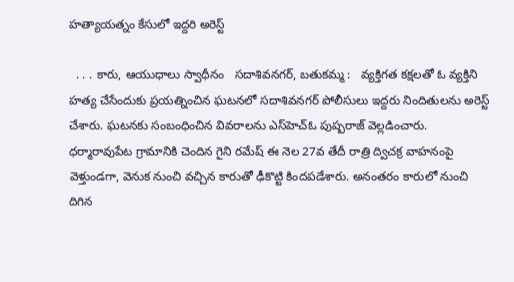హత్యాయత్నం కేసులో ఇద్దరి అరెస్ట్

  . . . కారు, ఆయుధాలు స్వాధీనం   సదాశివనగర్, బతుకమ్మ :   వ్యక్తిగత కక్షలతో ఓ వ్యక్తిని హత్య చేసేందుకు ప్రయత్నించిన ఘటనలో సదాశివనగర్ పోలీసులు ఇద్దరు నిందితులను అరెస్ట్ చేశారు. ఘటనకు సంబంధించిన వివరాలను ఎస్‌హెచ్‌ఓ పుష్పరాజ్ వెల్లడించారు. ధర్మారావుపేట గ్రామానికి చెందిన గైని రమేష్ ఈ నెల 27వ తేదీ రాత్రి ద్విచక్ర వాహనంపై వెళ్తుండగా, వెనుక నుంచి వచ్చిన కారుతో ఢీకొట్టి కిందపడేశారు. అనంతరం కారులో నుంచి దిగిన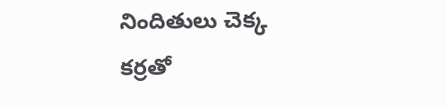నిందితులు చెక్క కర్రతో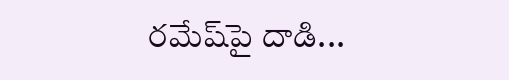రమేష్‌పై దాడి...